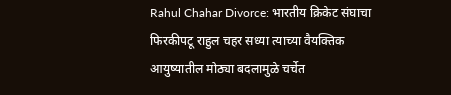Rahul Chahar Divorce: भारतीय क्रिकेट संघाचा फिरकीपटू राहुल चहर सध्या त्याच्या वैयक्तिक आयुष्यातील मोठ्या बदलामुळे चर्चेत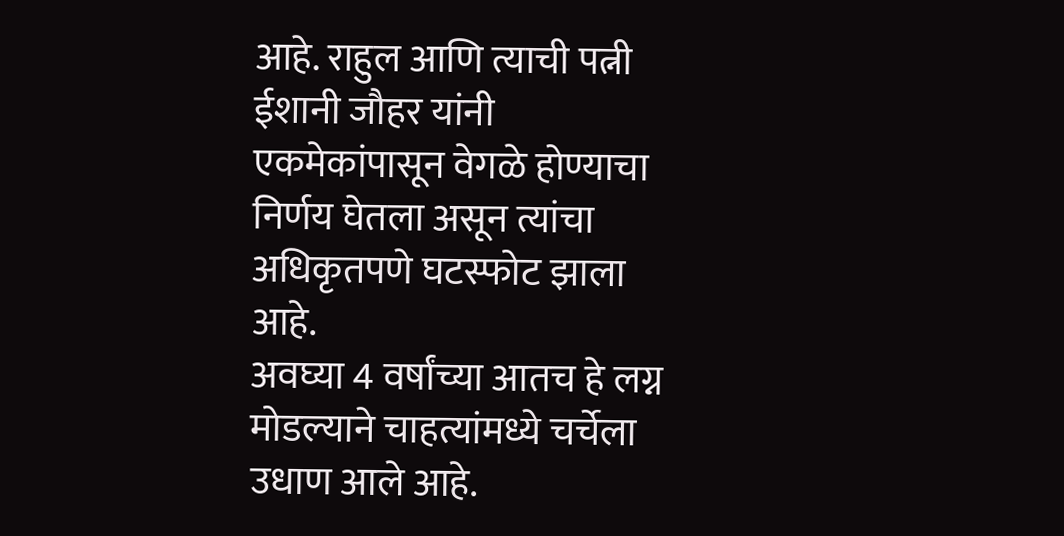आहे. राहुल आणि त्याची पत्नी ईशानी जौहर यांनी एकमेकांपासून वेगळे होण्याचा निर्णय घेतला असून त्यांचा अधिकृतपणे घटस्फोट झाला आहे.
अवघ्या 4 वर्षांच्या आतच हे लग्न मोडल्याने चाहत्यांमध्ये चर्चेला उधाण आले आहे.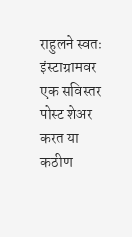राहुलने स्वतः इंस्टाग्रामवर एक सविस्तर पोस्ट शेअर करत या कठीण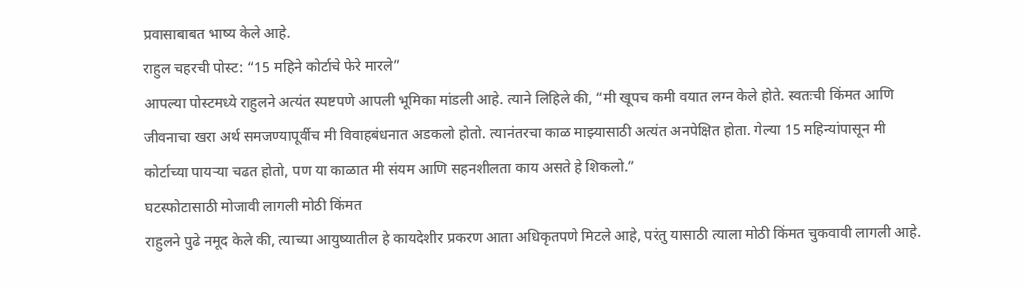प्रवासाबाबत भाष्य केले आहे.
राहुल चहरची पोस्ट: “15 महिने कोर्टाचे फेरे मारले”
आपल्या पोस्टमध्ये राहुलने अत्यंत स्पष्टपणे आपली भूमिका मांडली आहे. त्याने लिहिले की, “मी खूपच कमी वयात लग्न केले होते. स्वतःची किंमत आणि जीवनाचा खरा अर्थ समजण्यापूर्वीच मी विवाहबंधनात अडकलो होतो. त्यानंतरचा काळ माझ्यासाठी अत्यंत अनपेक्षित होता. गेल्या 15 महिन्यांपासून मी कोर्टाच्या पायऱ्या चढत होतो, पण या काळात मी संयम आणि सहनशीलता काय असते हे शिकलो.”
घटस्फोटासाठी मोजावी लागली मोठी किंमत
राहुलने पुढे नमूद केले की, त्याच्या आयुष्यातील हे कायदेशीर प्रकरण आता अधिकृतपणे मिटले आहे, परंतु यासाठी त्याला मोठी किंमत चुकवावी लागली आहे.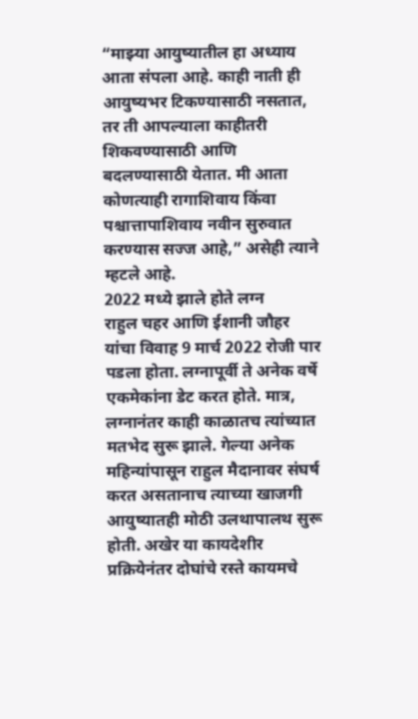“माझ्या आयुष्यातील हा अध्याय आता संपला आहे. काही नाती ही आयुष्यभर टिकण्यासाठी नसतात, तर ती आपल्याला काहीतरी शिकवण्यासाठी आणि बदलण्यासाठी येतात. मी आता कोणत्याही रागाशिवाय किंवा पश्चात्तापाशिवाय नवीन सुरुवात करण्यास सज्ज आहे,” असेही त्याने म्हटले आहे.
2022 मध्ये झाले होते लग्न
राहुल चहर आणि ईशानी जौहर यांचा विवाह 9 मार्च 2022 रोजी पार पडला होता. लग्नापूर्वी ते अनेक वर्षे एकमेकांना डेट करत होते. मात्र, लग्नानंतर काही काळातच त्यांच्यात मतभेद सुरू झाले. गेल्या अनेक महिन्यांपासून राहुल मैदानावर संघर्ष करत असतानाच त्याच्या खाजगी आयुष्यातही मोठी उलथापालथ सुरू होती. अखेर या कायदेशीर प्रक्रियेनंतर दोघांचे रस्ते कायमचे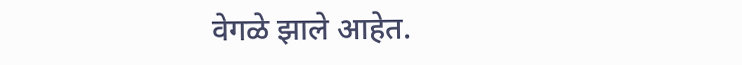वेगळे झाले आहेत.